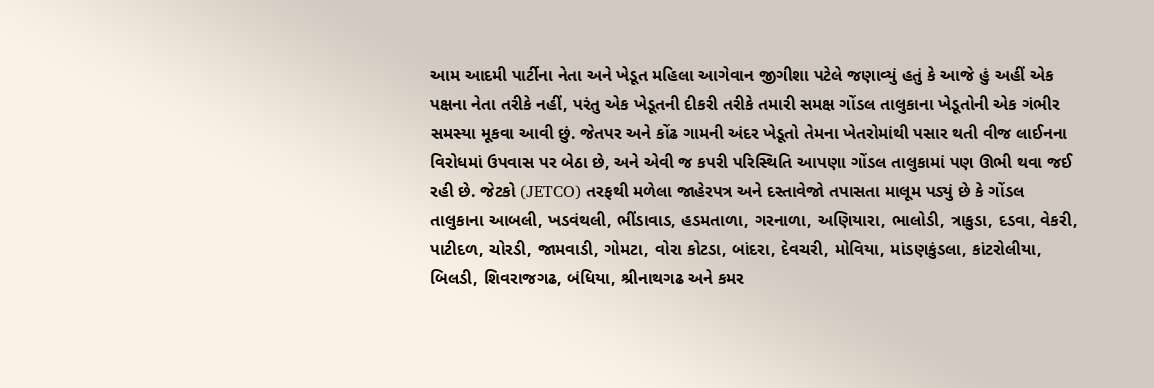આમ આદમી પાર્ટીના નેતા અને ખેડૂત મહિલા આગેવાન જીગીશા પટેલે જણાવ્યું હતું કે આજે હું અહીં એક પક્ષના નેતા તરીકે નહીં, પરંતુ એક ખેડૂતની દીકરી તરીકે તમારી સમક્ષ ગોંડલ તાલુકાના ખેડૂતોની એક ગંભીર સમસ્યા મૂકવા આવી છું. જેતપર અને કોંઢ ગામની અંદર ખેડૂતો તેમના ખેતરોમાંથી પસાર થતી વીજ લાઈનના વિરોધમાં ઉપવાસ પર બેઠા છે, અને એવી જ કપરી પરિસ્થિતિ આપણા ગોંડલ તાલુકામાં પણ ઊભી થવા જઈ રહી છે. જેટકો (JETCO) તરફથી મળેલા જાહેરપત્ર અને દસ્તાવેજો તપાસતા માલૂમ પડ્યું છે કે ગોંડલ તાલુકાના આબલી, ખડવંથલી, ભીંડાવાડ, હડમતાળા, ગરનાળા, અણિયારા, ભાલોડી, ત્રાકુડા, દડવા, વેકરી, પાટીદળ, ચોરડી, જામવાડી, ગોમટા, વોરા કોટડા, બાંદરા, દેવચરી, મોવિયા, માંડણકુંડલા, કાંટરોલીયા, બિલડી, શિવરાજગઢ, બંધિયા, શ્રીનાથગઢ અને કમર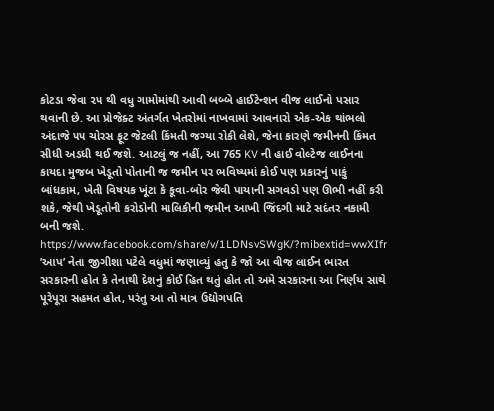કોટડા જેવા ૨૫ થી વધુ ગામોમાંથી આવી બબ્બે હાઈટેન્શન વીજ લાઈનો પસાર થવાની છે. આ પ્રોજેક્ટ અંતર્ગત ખેતરોમાં નાખવામાં આવનારો એક-એક થાંભલો અંદાજે ૫૫ ચોરસ ફૂટ જેટલી કિંમતી જગ્યા રોકી લેશે, જેના કારણે જમીનની કિંમત સીધી અડધી થઈ જશે. આટલું જ નહીં, આ 765 KV ની હાઈ વોલ્ટેજ લાઈનના કાયદા મુજબ ખેડૂતો પોતાની જ જમીન પર ભવિષ્યમાં કોઈ પણ પ્રકારનું પાકું બાંધકામ, ખેતી વિષયક ખૂંટા કે કૂવા-બોર જેવી પાયાની સગવડો પણ ઊભી નહીં કરી શકે, જેથી ખેડૂતોની કરોડોની માલિકીની જમીન આખી જિંદગી માટે સદંતર નકામી બની જશે.
https://www.facebook.com/share/v/1LDNsvSWgK/?mibextid=wwXIfr
’આપ’ નેતા જીગીશા પટેલે વધુમાં જણાવ્યું હતુ કે જો આ વીજ લાઈન ભારત સરકારની હોત કે તેનાથી દેશનું કોઈ હિત થતું હોત તો અમે સરકારના આ નિર્ણય સાથે પૂરેપૂરા સહમત હોત, પરંતુ આ તો માત્ર ઉદ્યોગપતિ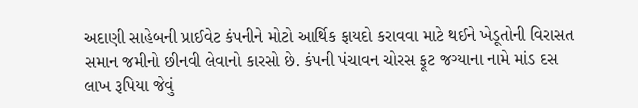અદાણી સાહેબની પ્રાઈવેટ કંપનીને મોટો આર્થિક ફાયદો કરાવવા માટે થઈને ખેડૂતોની વિરાસત સમાન જમીનો છીનવી લેવાનો કારસો છે. કંપની પંચાવન ચોરસ ફૂટ જગ્યાના નામે માંડ દસ લાખ રૂપિયા જેવું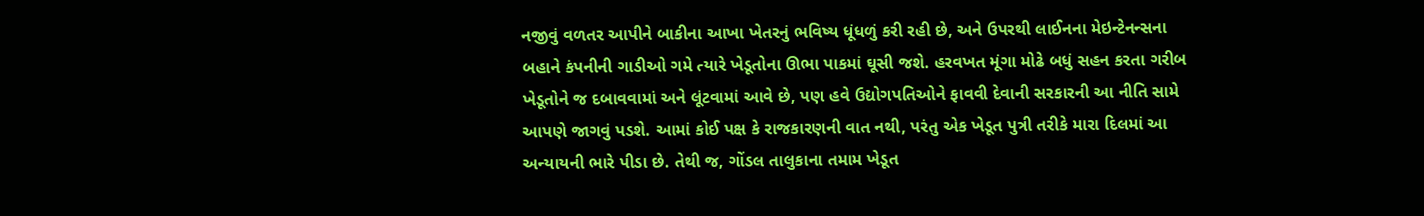નજીવું વળતર આપીને બાકીના આખા ખેતરનું ભવિષ્ય ધૂંધળું કરી રહી છે, અને ઉપરથી લાઈનના મેઇન્ટેનન્સના બહાને કંપનીની ગાડીઓ ગમે ત્યારે ખેડૂતોના ઊભા પાકમાં ઘૂસી જશે. હરવખત મૂંગા મોઢે બધું સહન કરતા ગરીબ ખેડૂતોને જ દબાવવામાં અને લૂંટવામાં આવે છે, પણ હવે ઉદ્યોગપતિઓને ફાવવી દેવાની સરકારની આ નીતિ સામે આપણે જાગવું પડશે. આમાં કોઈ પક્ષ કે રાજકારણની વાત નથી, પરંતુ એક ખેડૂત પુત્રી તરીકે મારા દિલમાં આ અન્યાયની ભારે પીડા છે. તેથી જ, ગોંડલ તાલુકાના તમામ ખેડૂત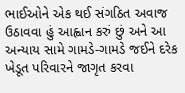ભાઈઓને એક થઈ સંગઠિત અવાજ ઉઠાવવા હું આહ્વાન કરું છું અને આ અન્યાય સામે ગામડે-ગામડે જઈને દરેક ખેડૂત પરિવારને જાગૃત કરવા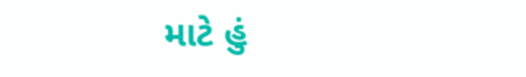માટે હું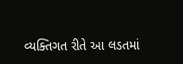વ્યક્તિગત રીતે આ લડતમાં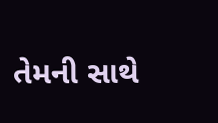તેમની સાથે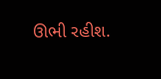ઊભી રહીશ.